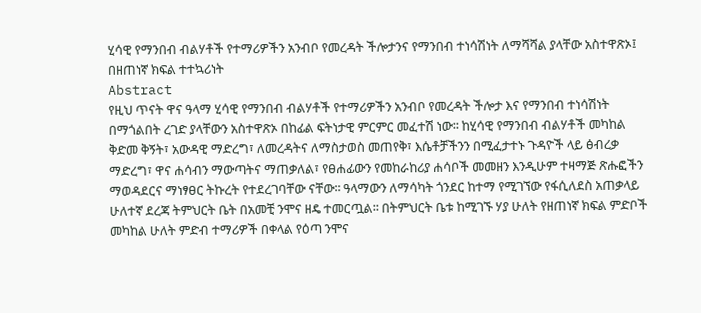ሂሳዊ የማንበብ ብልሃቶች የተማሪዎችን አንብቦ የመረዳት ችሎታንና የማንበብ ተነሳሽነት ለማሻሻል ያላቸው አስተዋጽኦ፤ በዘጠነኛ ክፍል ተተኳሪነት
Abstract
የዚህ ጥናት ዋና ዓላማ ሂሳዊ የማንበብ ብልሃቶች የተማሪዎችን አንብቦ የመረዳት ችሎታ እና የማንበብ ተነሳሽነት በማጎልበት ረገድ ያላቸውን አስተዋጽኦ በከፊል ፍትነታዊ ምርምር መፈተሽ ነው፡፡ ከሂሳዊ የማንበብ ብልሃቶች መካከል ቅድመ ቅኝት፣ አውዳዊ ማድረግ፣ ለመረዳትና ለማስታወስ መጠየቅ፣ እሴቶቻችንን በሚፈታተኑ ጉዳዮች ላይ ፅብረቃ ማድረግ፣ ዋና ሐሳብን ማውጣትና ማጠቃለል፣ የፀሐፊውን የመከራከሪያ ሐሳቦች መመዘን እንዲሁም ተዛማጅ ጽሑፎችን ማወዳደርና ማነፃፀር ትኩረት የተደረገባቸው ናቸው፡፡ ዓላማውን ለማሳካት ጎንደር ከተማ የሚገኘው የፋሲለደስ አጠቃላይ ሁለተኛ ደረጃ ትምህርት ቤት በአመቺ ንሞና ዘዴ ተመርጧል፡፡ በትምህርት ቤቱ ከሚገኙ ሃያ ሁለት የዘጠነኛ ክፍል ምድቦች መካከል ሁለት ምድብ ተማሪዎች በቀላል የዕጣ ንሞና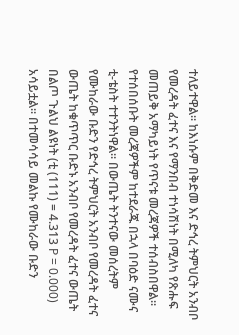ተለይተዋል፡፡ ከእነሱም በቅድመ እና ድኅረ ትምህርት አንብቦ የመረዳት ፈተና እና የማንበብ ተነሳሽነት በሚለካ የጽሑፍ መጠይቅ አማካይነት የጥናቱ መረጃዎች ተሰብስበዋል፡፡ የተሰበሰቡት መረጃዎችም ከተደራጁ በኋላ በባዕድ ናሙና ቲ-ቴስት ተተንትነዋል፡፡ በውጤት ትንተናው መሰረትም የሙከራው ቡድን የድኅረ ትምህርት አንብቦ የመረዳት ፈተና ውጤት ከቁጥጥር ቡድኑ አንብቦ የመረዳት ፈተና ውጤት በልጦ ጉልህ ልዩነት (ቲ (111) = 4.313 P = 0.000) አሳይቷል፡፡ በተመሳሳይ መልኩ የሙከራው ቡድን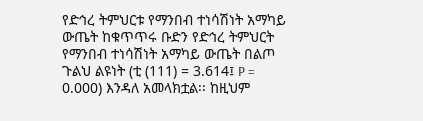የድኅረ ትምህርቱ የማንበብ ተነሳሽነት አማካይ ውጤት ከቁጥጥሩ ቡድን የድኅረ ትምህርት የማንበብ ተነሳሽነት አማካይ ውጤት በልጦ ጉልህ ልዩነት (ቲ (111) = 3.614፤ P = 0.000) እንዳለ አመላክቷል፡፡ ከዚህም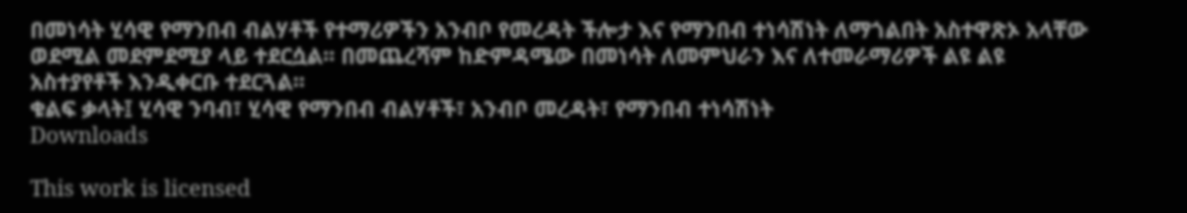በመነሳት ሂሳዊ የማንበብ ብልሃቶች የተማሪዎችን አንብቦ የመረዳት ችሎታ እና የማንበብ ተነሳሽነት ለማጎልበት አስተዋጽኦ አላቸው ወደሚል መደምደሚያ ላይ ተደርሷል፡፡ በመጨረሻም ከድምዳሜው በመነሳት ለመምህራን እና ለተመራማሪዎች ልዩ ልዩ አስተያየቶች እንዲቀርቡ ተደርጓል፡፡
ቁልፍ ቃላት፤ ሂሳዊ ንባብ፣ ሂሳዊ የማንበብ ብልሃቶች፣ አንብቦ መረዳት፣ የማንበብ ተነሳሽነት
Downloads

This work is licensed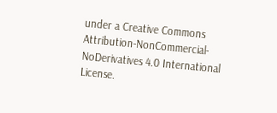under a Creative Commons Attribution-NonCommercial-NoDerivatives 4.0 International License.